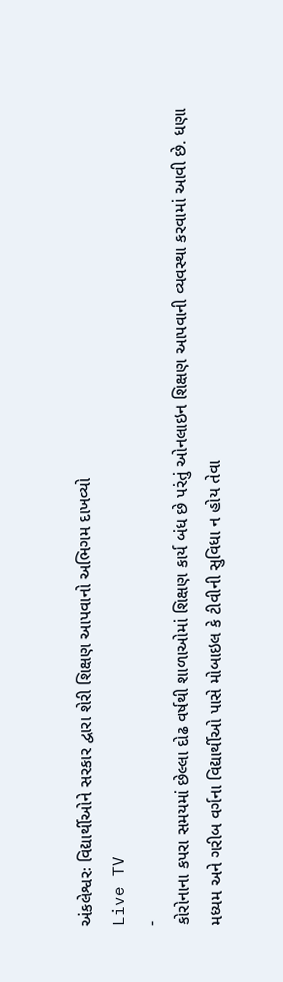અંકલેશ્વરઃ વિદ્યાર્થીઓને સરકાર દ્વારા શેરી શિક્ષણ આપવાનો અભિગમ દાખવ્યો
Live TV
-
કોરોનાના કપરા સમયમાં છેલ્લા દોઢ વર્ષથી શાળાઓમાં શિક્ષણ કાર્ય બંધ છે પરંતું ઓનલાઇન શિક્ષણ આપવાની વ્યવસ્થા કરવામાં આવી છે. ધણા મધ્યમ અને ગરીબ વર્ગના વિદ્યાર્થીઓ પાસે મોબાઇલ કે ટીવીની સુવિધા ન હોય તેવા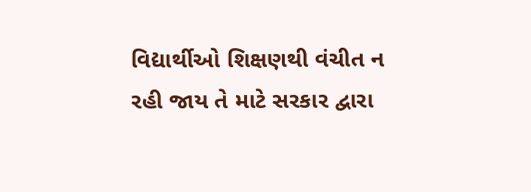વિદ્યાર્થીઓ શિક્ષણથી વંચીત ન રહી જાય તે માટે સરકાર દ્વારા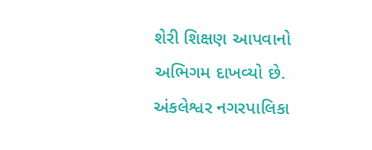શેરી શિક્ષણ આપવાનો અભિગમ દાખવ્યો છે. અંકલેશ્વર નગરપાલિકા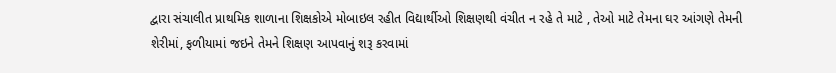દ્વારા સંચાલીત પ્રાથમિક શાળાના શિક્ષકોએ મોબાઇલ રહીત વિદ્યાર્થીઓ શિક્ષણથી વંચીત ન રહે તે માટે , તેઓ માટે તેમના ઘર આંગણે તેમની શેરીમાં, ફળીયામાં જઇને તેમને શિક્ષણ આપવાનું શરૂ કરવામાં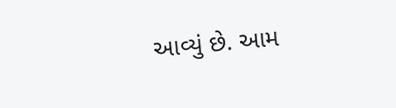આવ્યું છે. આમ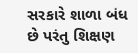સરકારે શાળા બંધ છે પરંતુ શિક્ષણ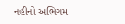નહીનો અભિગમ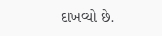દાખવ્યો છે.